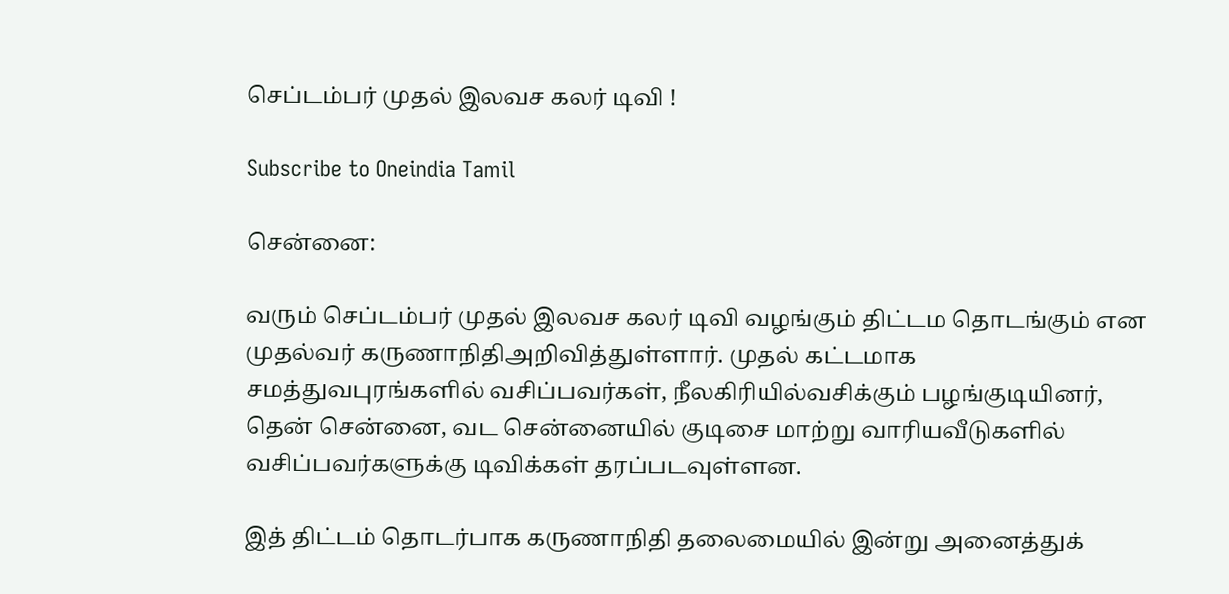செப்டம்பர் முதல் இலவச கலர் டிவி !

Subscribe to Oneindia Tamil

சென்னை:

வரும் செப்டம்பர் முதல் இலவச கலர் டிவி வழங்கும் திட்டம தொடங்கும் என முதல்வர் கருணாநிதிஅறிவித்துள்ளார். முதல் கட்டமாக சமத்துவபுரங்களில் வசிப்பவர்கள், நீலகிரியில்வசிக்கும் பழங்குடியினர், தென் சென்னை, வட சென்னையில் குடிசை மாற்று வாரியவீடுகளில் வசிப்பவர்களுக்கு டிவிக்கள் தரப்படவுள்ளன.

இத் திட்டம் தொடர்பாக கருணாநிதி தலைமையில் இன்று அனைத்துக்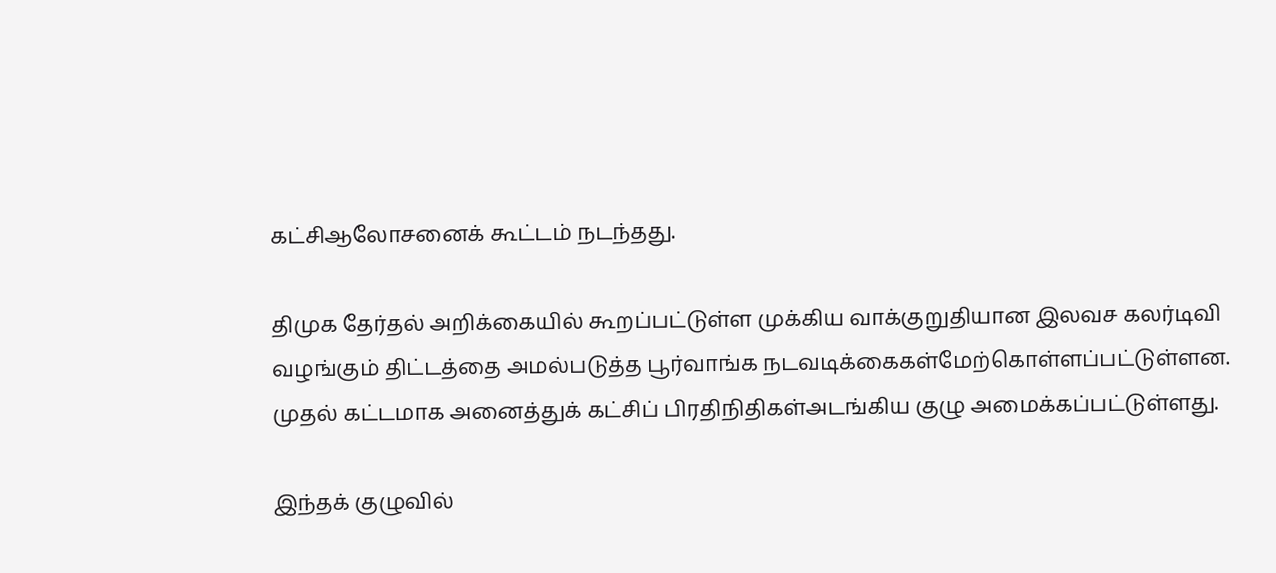கட்சிஆலோசனைக் கூட்டம் நடந்தது.

திமுக தேர்தல் அறிக்கையில் கூறப்பட்டுள்ள முக்கிய வாக்குறுதியான இலவச கலர்டிவி வழங்கும் திட்டத்தை அமல்படுத்த பூர்வாங்க நடவடிக்கைகள்மேற்கொள்ளப்பட்டுள்ளன. முதல் கட்டமாக அனைத்துக் கட்சிப் பிரதிநிதிகள்அடங்கிய குழு அமைக்கப்பட்டுள்ளது.

இந்தக் குழுவில்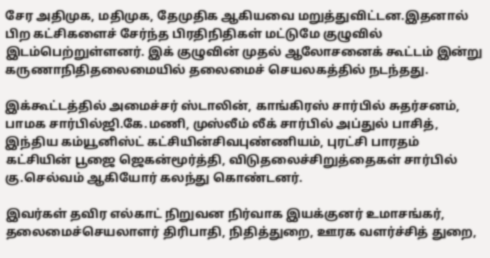சேர அதிமுக, மதிமுக, தேமுதிக ஆகியவை மறுத்துவிட்டன.இதனால் பிற கட்சிகளைச் சேர்ந்த பிரதிநிதிகள் மட்டுமே குழுவில் இடம்பெற்றுள்ளனர். இக் குழுவின் முதல் ஆலோசனைக் கூட்டம் இன்று கருணாநிதிதலைமையில் தலைமைச் செயலகத்தில் நடந்தது.

இக்கூட்டத்தில் அமைச்சர் ஸ்டாலின், காங்கிரஸ் சார்பில் சுதர்சனம், பாமக சார்பில்ஜி.கே.மணி, முஸ்லீம் லீக் சார்பில் அப்துல் பாசித், இந்திய கம்யூனிஸ்ட் கட்சியின்சிவபுண்ணியம், புரட்சி பாரதம் கட்சியின் பூஜை ஜெகன்மூர்த்தி, விடுதலைச்சிறுத்தைகள் சார்பில் கு.செல்வம் ஆகியோர் கலந்து கொண்டனர்.

இவர்கள் தவிர எல்காட் நிறுவன நிர்வாக இயக்குனர் உமாசங்கர், தலைமைச்செயலாளர் திரிபாதி, நிதித்துறை, ஊரக வளர்ச்சித் துறை,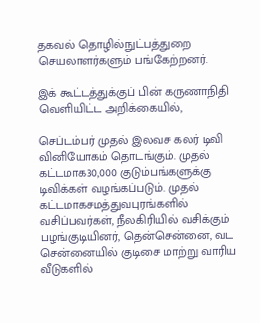தகவல் தொழில்நுட்பத்துறை செயலாளர்களும் பங்கேற்றனர்.

இக் கூட்டத்துக்குப் பின் கருணாநிதி வெளியிட்ட அறிக்கையில்,

செப்டம்பர் முதல் இலவச கலர் டிவி வினியோகம் தொடங்கும். முதல் கட்டமாக30,000 குடும்பங்களுக்கு டிவிக்கள் வழங்கப்படும். முதல் கட்டமாகசமத்துவபுரங்களில் வசிப்பவர்கள், நீலகிரியில் வசிக்கும் பழங்குடியினர், தென்சென்னை, வட சென்னையில் குடிசை மாற்று வாரிய வீடுகளில்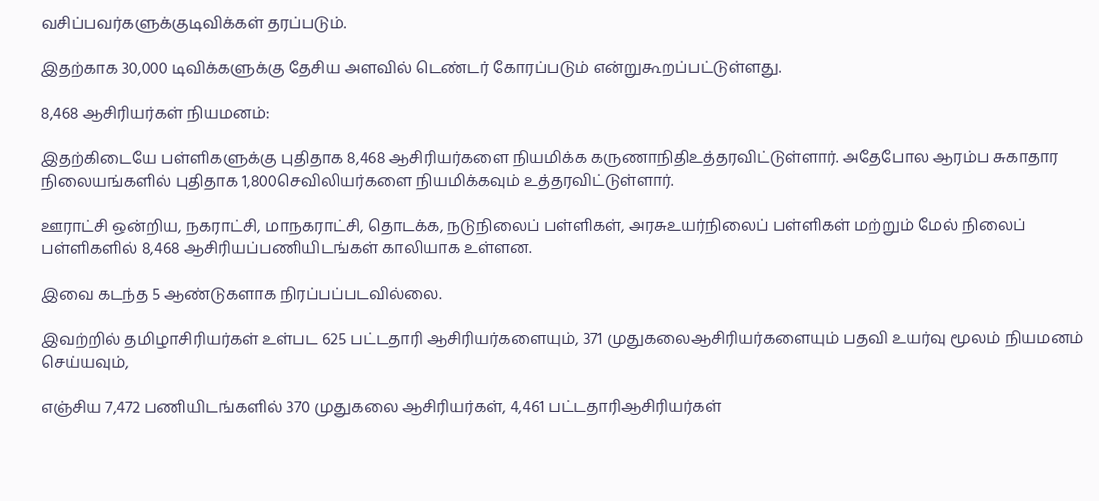வசிப்பவர்களுக்குடிவிக்கள் தரப்படும்.

இதற்காக 30,000 டிவிக்களுக்கு தேசிய அளவில் டெண்டர் கோரப்படும் என்றுகூறப்பட்டுள்ளது.

8,468 ஆசிரியர்கள் நியமனம்:

இதற்கிடையே பள்ளிகளுக்கு புதிதாக 8,468 ஆசிரியர்களை நியமிக்க கருணாநிதிஉத்தரவிட்டுள்ளார். அதேபோல ஆரம்ப சுகாதார நிலையங்களில் புதிதாக 1,800செவிலியர்களை நியமிக்கவும் உத்தரவிட்டுள்ளார்.

ஊராட்சி ஒன்றிய, நகராட்சி, மாநகராட்சி, தொடக்க, நடுநிலைப் பள்ளிகள், அரசுஉயர்நிலைப் பள்ளிகள் மற்றும் மேல் நிலைப் பள்ளிகளில் 8,468 ஆசிரியப்பணியிடங்கள் காலியாக உள்ளன.

இவை கடந்த 5 ஆண்டுகளாக நிரப்பப்படவில்லை.

இவற்றில் தமிழாசிரியர்கள் உள்பட 625 பட்டதாரி ஆசிரியர்களையும், 371 முதுகலைஆசிரியர்களையும் பதவி உயர்வு மூலம் நியமனம் செய்யவும்,

எஞ்சிய 7,472 பணியிடங்களில் 370 முதுகலை ஆசிரியர்கள், 4,461 பட்டதாரிஆசிரியர்கள்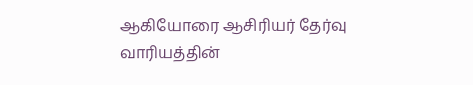ஆகியோரை ஆசிரியர் தேர்வு வாரியத்தின்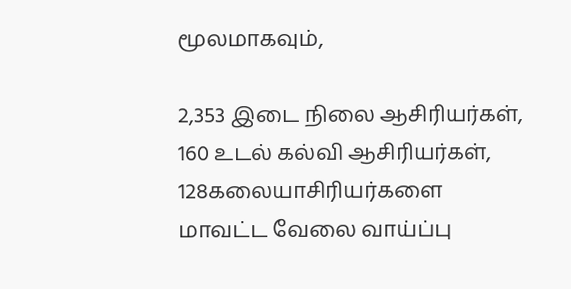மூலமாகவும்,

2,353 இடை நிலை ஆசிரியர்கள், 160 உடல் கல்வி ஆசிரியர்கள், 128கலையாசிரியர்களை மாவட்ட வேலை வாய்ப்பு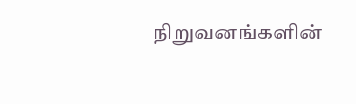நிறுவனங்களின்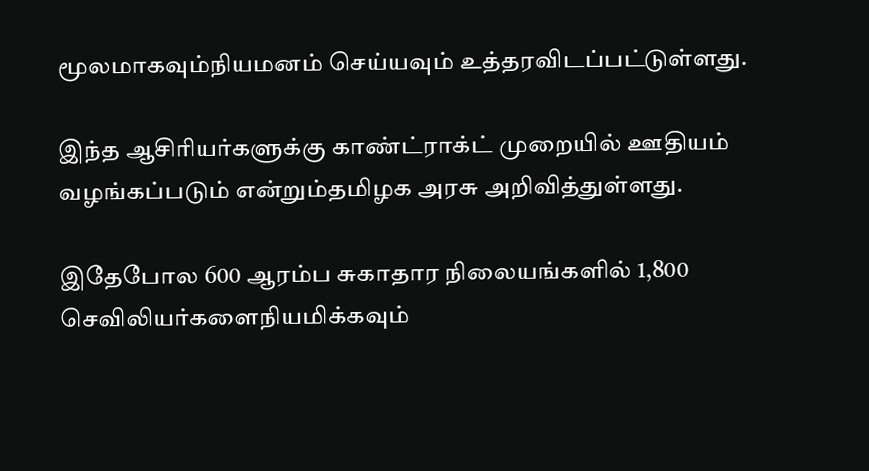மூலமாகவும்நியமனம் செய்யவும் உத்தரவிடப்பட்டுள்ளது.

இந்த ஆசிரியர்களுக்கு காண்ட்ராக்ட் முறையில் ஊதியம் வழங்கப்படும் என்றும்தமிழக அரசு அறிவித்துள்ளது.

இதேபோல 600 ஆரம்ப சுகாதார நிலையங்களில் 1,800 செவிலியர்களைநியமிக்கவும்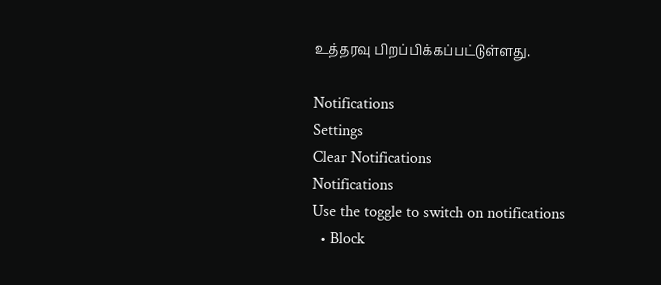உத்தரவு பிறப்பிக்கப்பட்டுள்ளது.

Notifications
Settings
Clear Notifications
Notifications
Use the toggle to switch on notifications
  • Block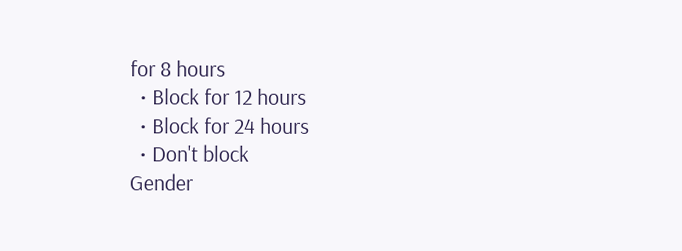for 8 hours
  • Block for 12 hours
  • Block for 24 hours
  • Don't block
Gender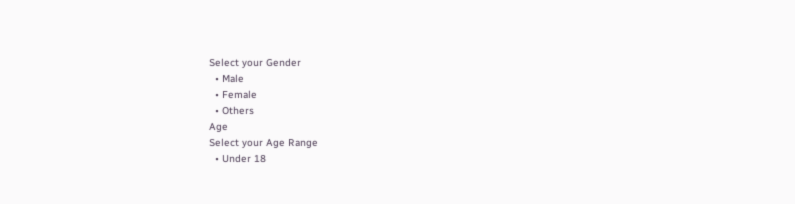Select your Gender
  • Male
  • Female
  • Others
Age
Select your Age Range
  • Under 18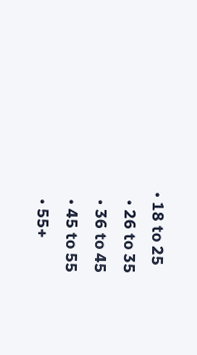• 18 to 25
  • 26 to 35
  • 36 to 45
  • 45 to 55
  • 55+